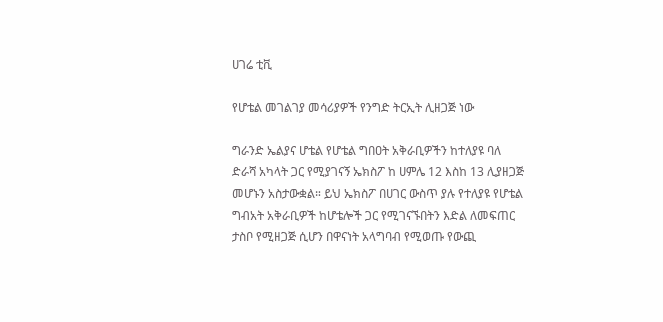ሀገሬ ቲቪ

የሆቴል መገልገያ መሳሪያዎች የንግድ ትርኢት ሊዘጋጅ ነው

ግራንድ ኤልያና ሆቴል የሆቴል ግበዐት አቅራቢዎችን ከተለያዩ ባለ ድራሻ አካላት ጋር የሚያገናኝ ኤክስፖ ከ ሀምሌ 12 እስከ 13 ሊያዘጋጅ መሆኑን አስታውቋል። ይህ ኤክስፖ በሀገር ውስጥ ያሉ የተለያዩ የሆቴል ግብአት አቅራቢዎች ከሆቴሎች ጋር የሚገናኙበትን እድል ለመፍጠር ታስቦ የሚዘጋጅ ሲሆን በዋናነት አላግባብ የሚወጡ የውጪ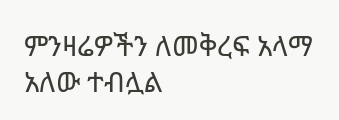ምንዛሬዎችን ለመቅረፍ አላማ አለው ተብሏል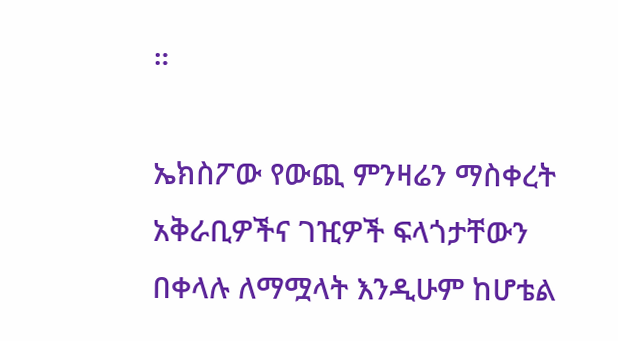።

ኤክስፖው የውጪ ምንዛሬን ማስቀረት አቅራቢዎችና ገዢዎች ፍላጎታቸውን በቀላሉ ለማሟላት እንዲሁም ከሆቴል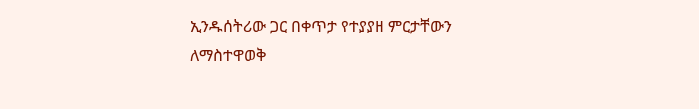ኢንዱሰትሪው ጋር በቀጥታ የተያያዘ ምርታቸውን ለማስተዋወቅ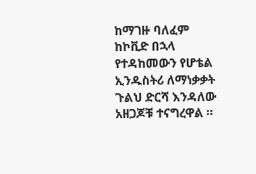ከማገዙ ባለፈም ከኮቪድ በኋላ የተዳከመውን የሆቴል ኢንዱስትሪ ለማነቃቃት ጉልህ ድርሻ እንዳለው አዘጋጆቹ ተናግረዋል ።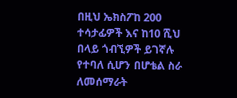በዚህ ኤክስፖከ 200 ተሳታፊዎች እና ከ10 ሺህ በላይ ጎብኚዎች ይገኛሉ የተባለ ሲሆን በሆቴል ስራ ለመሰማራት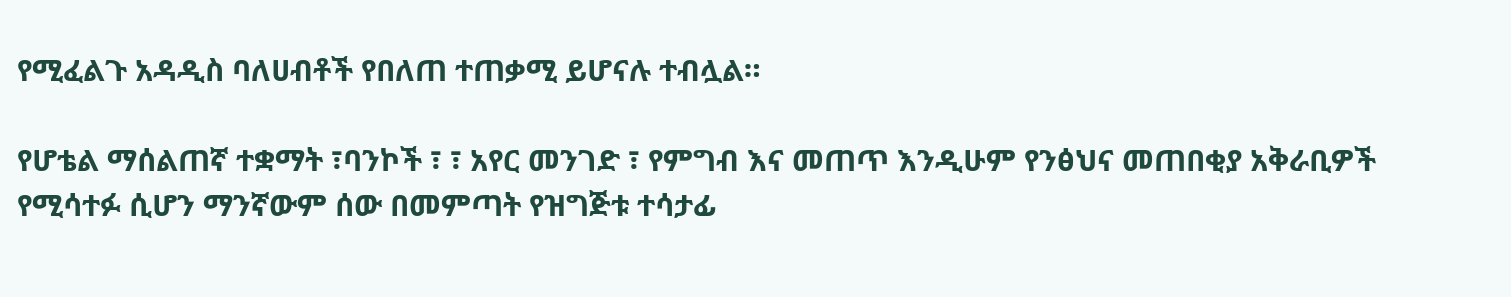የሚፈልጉ አዳዲስ ባለሀብቶች የበለጠ ተጠቃሚ ይሆናሉ ተብሏል።

የሆቴል ማሰልጠኛ ተቋማት ፣ባንኮች ፣ ፣ አየር መንገድ ፣ የምግብ እና መጠጥ እንዲሁም የንፅህና መጠበቂያ አቅራቢዎች የሚሳተፉ ሲሆን ማንኛውም ሰው በመምጣት የዝግጅቱ ተሳታፊ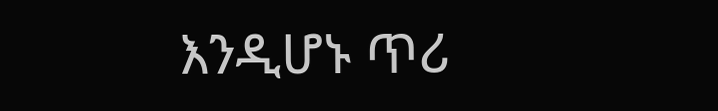እንዲሆኑ ጥሪ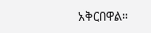አቅርበዋል።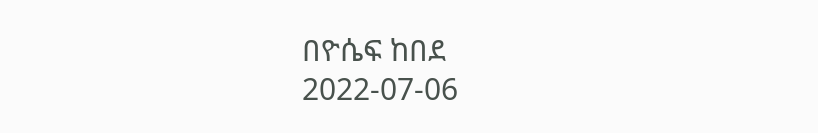በዮሴፍ ከበደ
2022-07-06